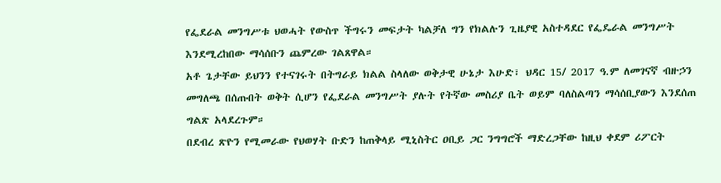የፌደራል መንግሥቱ ህወሓት የውስጥ ችግሩን መፍታት ካልቻለ ግን የክልሉን ጊዜያዊ አስተዳደር የፌዴራል መንግሥት እንደሚረከበው ማሳሰቡን ጨምረው ገልጸዋል።
አቶ ጌታቸው ይህንን የተናገሩት በትግራይ ክልል ስላለው ወቅታዊ ሁኔታ እሁድ፣ ህዳር 15/ 2017 ዓ.ም ለመገናኛ ብዙኃን መግለጫ በሰጡበት ወቅት ሲሆን የፌደራል መንግሥት ያሉት የትኛው መስሪያ ቤት ወይም ባለስልጣን ማሳሰቢያውን እንደሰጠ ግልጽ አላደረጉም።
በደብረ ጽዮን የሚመራው የህወሃት ቡድን ከጠቅላይ ሚኒስትር ዐቢይ ጋር ንግግሮች ማድረጋቸው ከዚህ ቀደም ሪፖርት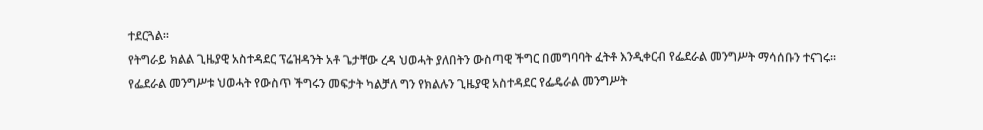ተደርጓል።
የትግራይ ክልል ጊዜያዊ አስተዳደር ፕሬዝዳንት አቶ ጌታቸው ረዳ ህወሓት ያለበትን ውስጣዊ ችግር በመግባባት ፈትቶ እንዲቀርብ የፌደራል መንግሥት ማሳሰቡን ተናገሩ።
የፌደራል መንግሥቱ ህወሓት የውስጥ ችግሩን መፍታት ካልቻለ ግን የክልሉን ጊዜያዊ አስተዳደር የፌዴራል መንግሥት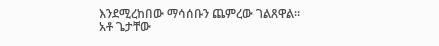እንደሚረከበው ማሳሰቡን ጨምረው ገልጸዋል።
አቶ ጌታቸው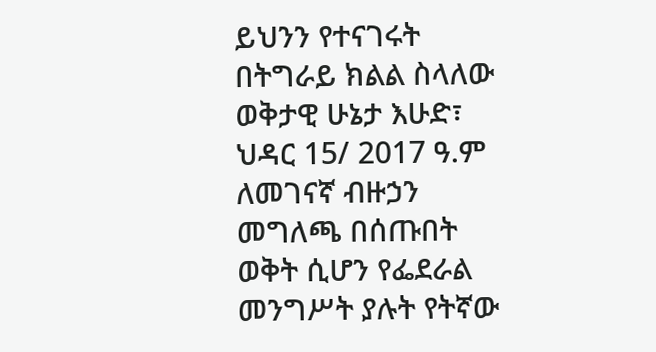ይህንን የተናገሩት በትግራይ ክልል ስላለው ወቅታዊ ሁኔታ እሁድ፣ ህዳር 15/ 2017 ዓ.ም ለመገናኛ ብዙኃን መግለጫ በሰጡበት ወቅት ሲሆን የፌደራል መንግሥት ያሉት የትኛው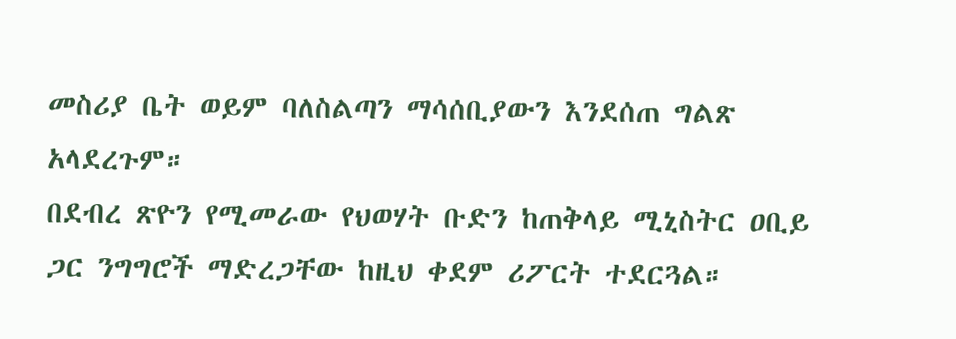መስሪያ ቤት ወይም ባለስልጣን ማሳሰቢያውን እንደሰጠ ግልጽ አላደረጉም።
በደብረ ጽዮን የሚመራው የህወሃት ቡድን ከጠቅላይ ሚኒስትር ዐቢይ ጋር ንግግሮች ማድረጋቸው ከዚህ ቀደም ሪፖርት ተደርጓል።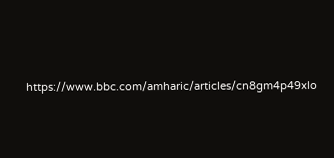https://www.bbc.com/amharic/articles/cn8gm4p49xlo